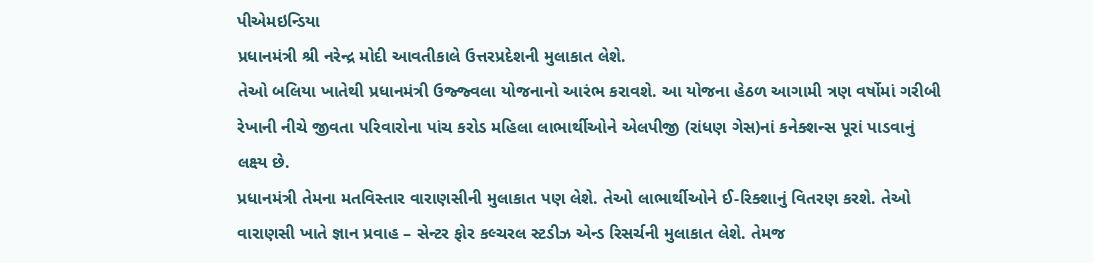પીએમઇન્ડિયા
પ્રધાનમંત્રી શ્રી નરેન્દ્ર મોદી આવતીકાલે ઉત્તરપ્રદેશની મુલાકાત લેશે.
તેઓ બલિયા ખાતેથી પ્રધાનમંત્રી ઉજ્જ્વલા યોજનાનો આરંભ કરાવશે. આ યોજના હેઠળ આગામી ત્રણ વર્ષોમાં ગરીબી રેખાની નીચે જીવતા પરિવારોના પાંચ કરોડ મહિલા લાભાર્થીઓને એલપીજી (રાંધણ ગેસ)નાં કનેક્શન્સ પૂરાં પાડવાનું લક્ષ્ય છે.
પ્રધાનમંત્રી તેમના મતવિસ્તાર વારાણસીની મુલાકાત પણ લેશે. તેઓ લાભાર્થીઓને ઈ-રિક્શાનું વિતરણ કરશે. તેઓ વારાણસી ખાતે જ્ઞાન પ્રવાહ – સેન્ટર ફોર કલ્ચરલ સ્ટડીઝ એન્ડ રિસર્ચની મુલાકાત લેશે. તેમજ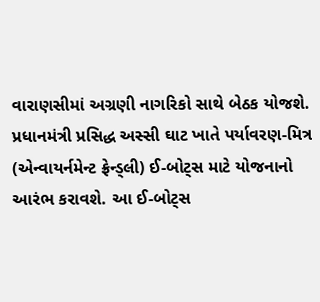વારાણસીમાં અગ્રણી નાગરિકો સાથે બેઠક યોજશે.
પ્રધાનમંત્રી પ્રસિદ્ધ અસ્સી ઘાટ ખાતે પર્યાવરણ-મિત્ર (એન્વાયર્નમેન્ટ ફ્રેન્ડ્લી) ઈ-બોટ્સ માટે યોજનાનો આરંભ કરાવશે. આ ઈ-બોટ્સ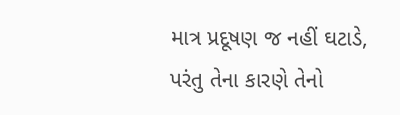માત્ર પ્રદૂષણ જ નહીં ઘટાડે, પરંતુ તેના કારણે તેનો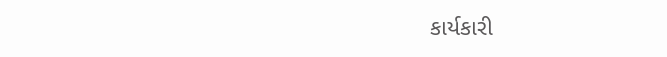કાર્યકારી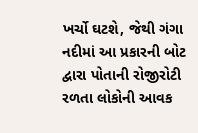ખર્ચો ઘટશે, જેથી ગંગા નદીમાં આ પ્રકારની બોટ દ્વારા પોતાની રોજીરોટી રળતા લોકોની આવક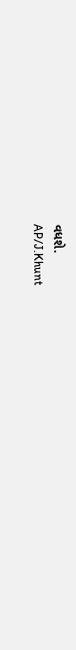વધશે.
AP/J.Khunt